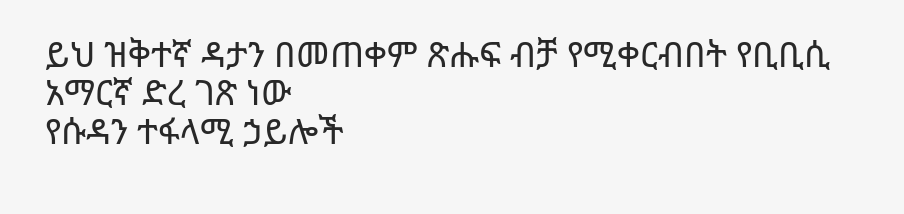ይህ ዝቅተኛ ዳታን በመጠቀም ጽሑፍ ብቻ የሚቀርብበት የቢቢሲ አማርኛ ድረ ገጽ ነው
የሱዳን ተፋላሚ ኃይሎች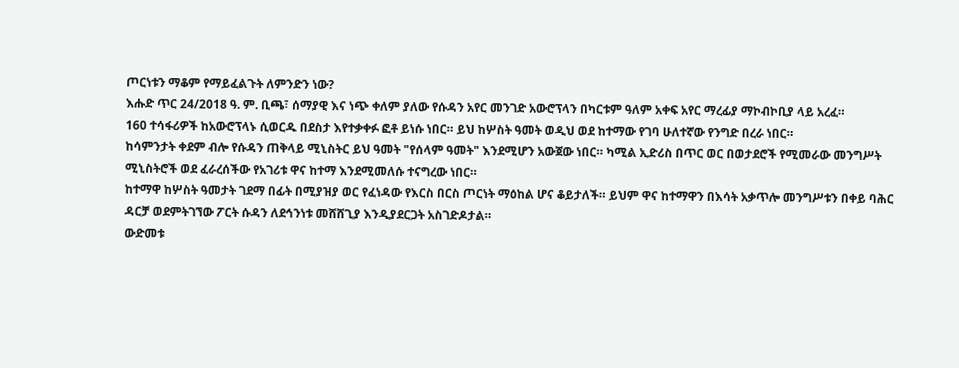ጦርነቱን ማቆም የማይፈልጉት ለምንድን ነው?
እሑድ ጥር 24/2018 ዓ. ም. ቢጫ፣ ሰማያዊ እና ነጭ ቀለም ያለው የሱዳን አየር መንገድ አውሮፕላን በካርቱም ዓለም አቀፍ አየር ማረፊያ ማኮብኮቢያ ላይ አረፈ።
160 ተሳፋሪዎች ከአውሮፕላኑ ሲወርዱ በደስታ እየተቃቀፉ ፎቶ ይነሱ ነበር። ይህ ከሦስት ዓመት ወዲህ ወደ ከተማው የገባ ሁለተኛው የንግድ በረራ ነበር።
ከሳምንታት ቀደም ብሎ የሱዳን ጠቅላይ ሚኒስትር ይህ ዓመት "የሰላም ዓመት" እንደሚሆን አውጀው ነበር። ካሚል ኢድሪስ በጥር ወር በወታደሮች የሚመራው መንግሥት ሚኒስትሮች ወደ ፈራረሰችው የአገሪቱ ዋና ከተማ እንደሚመለሱ ተናግረው ነበር።
ከተማዋ ከሦስት ዓመታት ገደማ በፊት በሚያዝያ ወር የፈነዳው የእርስ በርስ ጦርነት ማዕከል ሆና ቆይታለች። ይህም ዋና ከተማዋን በእሳት አቃጥሎ መንግሥቱን በቀይ ባሕር ዳርቻ ወደምትገኘው ፖርት ሱዳን ለደኅንነቱ መሸሸጊያ እንዲያደርጋት አስገድዶታል።
ውድመቱ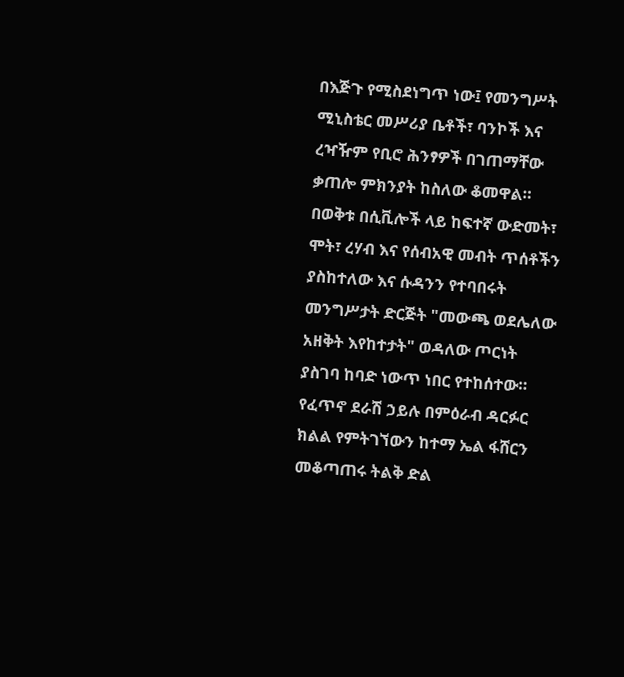በእጅጉ የሚስደነግጥ ነው፤ የመንግሥት ሚኒስቴር መሥሪያ ቤቶች፣ ባንኮች እና ረዣዥም የቢሮ ሕንፃዎች በገጠማቸው ቃጠሎ ምክንያት ከስለው ቆመዋል።
በወቅቱ በሲቪሎች ላይ ከፍተኛ ውድመት፣ ሞት፣ ረሃብ እና የሰብአዊ መብት ጥሰቶችን ያስከተለው እና ሱዳንን የተባበሩት መንግሥታት ድርጅት "መውጫ ወደሌለው አዘቅት እየከተታት" ወዳለው ጦርነት ያስገባ ከባድ ነውጥ ነበር የተከሰተው።
የፈጥኖ ደራሽ ኃይሉ በምዕራብ ዳርፉር ክልል የምትገኘውን ከተማ ኤል ፋሸርን መቆጣጠሩ ትልቅ ድል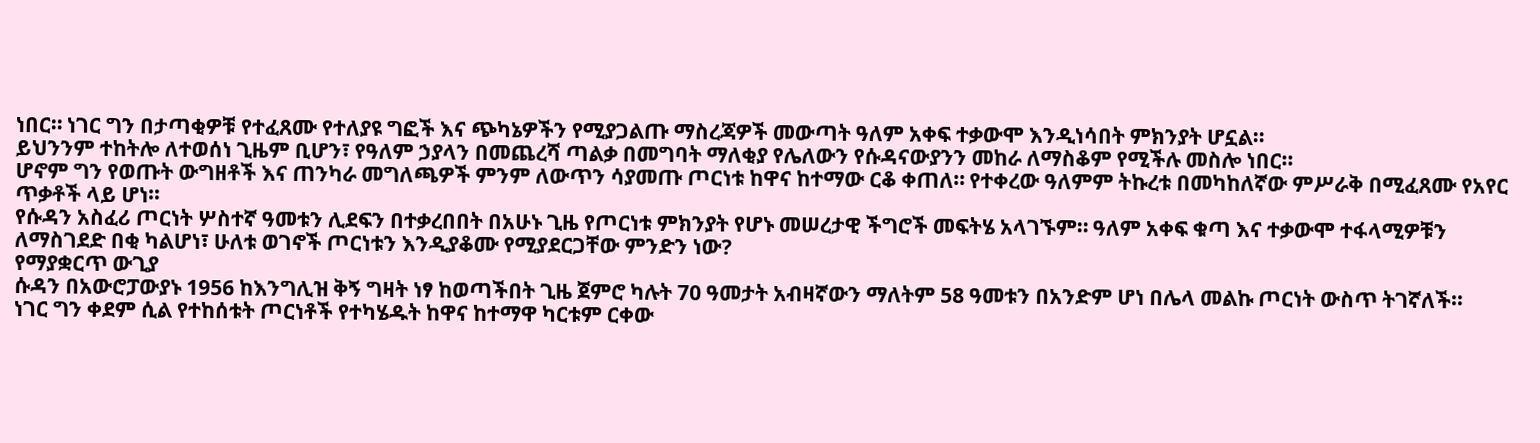ነበር። ነገር ግን በታጣቂዎቹ የተፈጸሙ የተለያዩ ግፎች እና ጭካኔዎችን የሚያጋልጡ ማስረጃዎች መውጣት ዓለም አቀፍ ተቃውሞ እንዲነሳበት ምክንያት ሆኗል።
ይህንንም ተከትሎ ለተወሰነ ጊዜም ቢሆን፣ የዓለም ኃያላን በመጨረሻ ጣልቃ በመግባት ማለቂያ የሌለውን የሱዳናውያንን መከራ ለማስቆም የሚችሉ መስሎ ነበር።
ሆኖም ግን የወጡት ውግዘቶች እና ጠንካራ መግለጫዎች ምንም ለውጥን ሳያመጡ ጦርነቱ ከዋና ከተማው ርቆ ቀጠለ። የተቀረው ዓለምም ትኩረቱ በመካከለኛው ምሥራቅ በሚፈጸሙ የአየር ጥቃቶች ላይ ሆነ።
የሱዳን አስፈሪ ጦርነት ሦስተኛ ዓመቱን ሊደፍን በተቃረበበት በአሁኑ ጊዜ የጦርነቱ ምክንያት የሆኑ መሠረታዊ ችግሮች መፍትሄ አላገኙም። ዓለም አቀፍ ቁጣ እና ተቃውሞ ተፋላሚዎቹን ለማስገደድ በቂ ካልሆነ፣ ሁለቱ ወገኖች ጦርነቱን እንዲያቆሙ የሚያደርጋቸው ምንድን ነው?
የማያቋርጥ ውጊያ
ሱዳን በአውሮፓውያኑ 1956 ከእንግሊዝ ቅኝ ግዛት ነፃ ከወጣችበት ጊዜ ጀምሮ ካሉት 70 ዓመታት አብዛኛውን ማለትም 58 ዓመቱን በአንድም ሆነ በሌላ መልኩ ጦርነት ውስጥ ትገኛለች።
ነገር ግን ቀደም ሲል የተከሰቱት ጦርነቶች የተካሄዱት ከዋና ከተማዋ ካርቱም ርቀው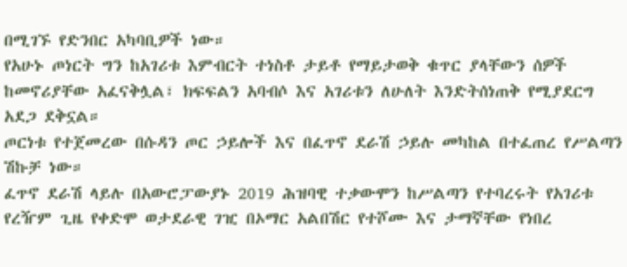በሚገኙ የድንበር አካባቢዎች ነው።
የአሁኑ ጦነርት ግን ከአገሪቱ እምብርት ተነስቶ ታይቶ የማይታወቅ ቁጥር ያላቸውን ሰዎች ከመኖሪያቸው አፈናቅሏል፣ ክፍፍልን አባብሶ እና አገሪቱን ለሁለት እንድትሰነጠቅ የሚያደርግ አደጋ ደቅኗል።
ጦርነቱ የተጀመረው በሱዳን ጦር ኃይሎች እና በፈጥኖ ደራሽ ኃይሉ መካከል በተፈጠረ የሥልጣን ሽኩቻ ነው።
ፈጥኖ ደራሽ ላይሉ በአውሮፓውያኑ 2019 ሕዝባዊ ተቃውሞን ከሥልጣን የተባረሩት የአገሪቱ የረዥም ጊዜ የቀድሞ ወታደራዊ ገዢ በኦማር አልበሽር የተሾሙ እና ታማኛቸው የነበረ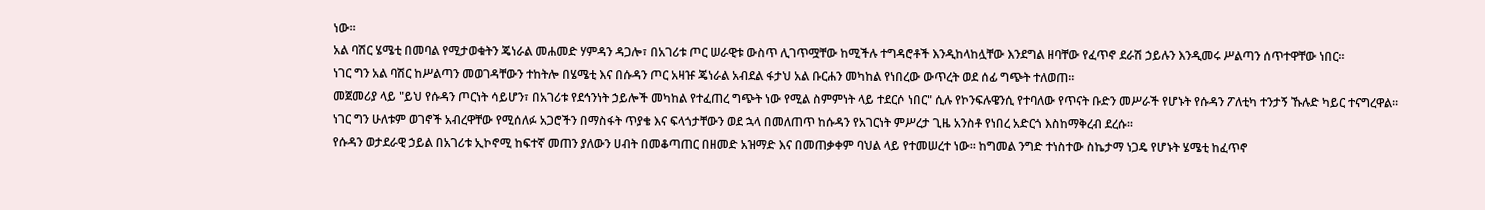ነው።
አል ባሽር ሄሜቲ በመባል የሚታወቁትን ጄነራል መሐመድ ሃምዳን ዳጋሎ፣ በአገሪቱ ጦር ሠራዊቱ ውስጥ ሊገጥሟቸው ከሚችሉ ተግዳሮቶች እንዲከላከሏቸው እንደግል ዘባቸው የፈጥኖ ደራሽ ኃይሉን እንዲመሩ ሥልጣን ሰጥተዋቸው ነበር።
ነገር ግን አል ባሽር ከሥልጣን መወገዳቸውን ተከትሎ በሄሜቲ እና በሱዳን ጦር አዛዡ ጄነራል አብደል ፋታህ አል ቡርሐን መካከል የነበረው ውጥረት ወደ ሰፊ ግጭት ተለወጠ።
መጀመሪያ ላይ "ይህ የሱዳን ጦርነት ሳይሆን፣ በአገሪቱ የደኅንነት ኃይሎች መካከል የተፈጠረ ግጭት ነው የሚል ስምምነት ላይ ተደርሶ ነበር" ሲሉ የኮንፍሉዌንሲ የተባለው የጥናት ቡድን መሥራች የሆኑት የሱዳን ፖለቲካ ተንታኝ ኹሉድ ካይር ተናግረዋል።
ነገር ግን ሁለቱም ወገኖች አብረዋቸው የሚሰለፉ አጋሮችን በማስፋት ጥያቄ እና ፍላጎታቸውን ወደ ኋላ በመለጠጥ ከሱዳን የአገርነት ምሥረታ ጊዜ አንስቶ የነበረ አድርጎ እስከማቅረብ ደረሱ።
የሱዳን ወታደራዊ ኃይል በአገሪቱ ኢኮኖሚ ከፍተኛ መጠን ያለውን ሀብት በመቆጣጠር በዘመድ አዝማድ እና በመጠቃቀም ባህል ላይ የተመሠረተ ነው። ከግመል ንግድ ተነስተው ስኬታማ ነጋዴ የሆኑት ሄሜቲ ከፈጥኖ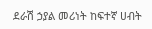ደራሽ ኃያል መሪነት ከፍተኛ ሀብት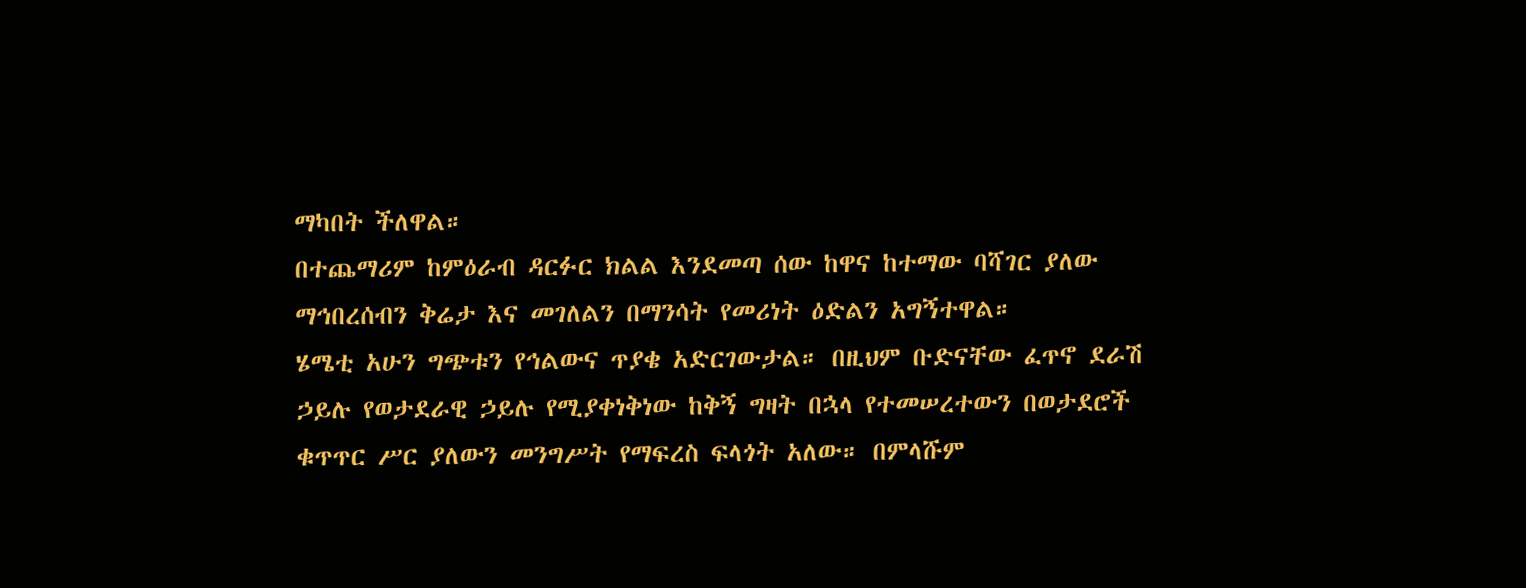ማካበት ችለዋል።
በተጨማሪም ከምዕራብ ዳርፉር ክልል እንደመጣ ሰው ከዋና ከተማው ባሻገር ያለው ማኅበረሰብን ቅሬታ እና መገለልን በማንሳት የመሪነት ዕድልን አግኝተዋል።
ሄሜቲ አሁን ግጭቱን የኅልውና ጥያቄ አድርገውታል። በዚህም ቡድናቸው ፈጥኖ ደራሽ ኃይሉ የወታደራዊ ኃይሉ የሚያቀነቅነው ከቅኝ ግዛት በኋላ የተመሠረተውን በወታደሮች ቁጥጥር ሥር ያለውን መንግሥት የማፍረስ ፍላጎት አለው። በምላሹም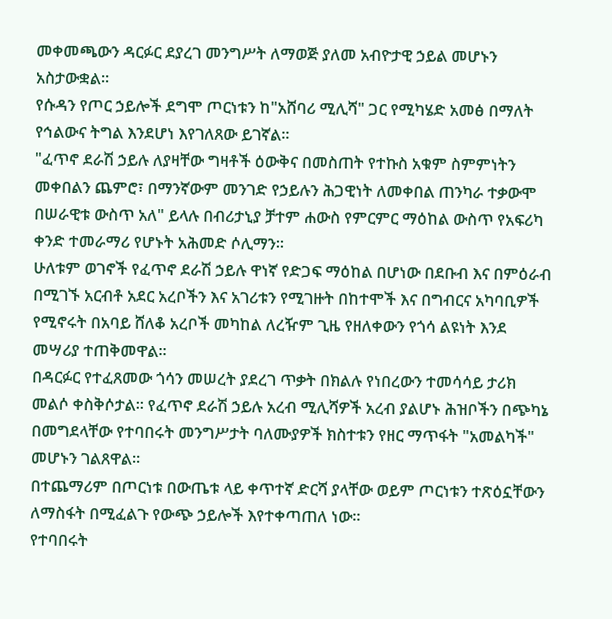መቀመጫውን ዳርፉር ደያረገ መንግሥት ለማወጅ ያለመ አብዮታዊ ኃይል መሆኑን አስታውቋል።
የሱዳን የጦር ኃይሎች ደግሞ ጦርነቱን ከ"አሸባሪ ሚሊሻ" ጋር የሚካሄድ አመፅ በማለት የኅልውና ትግል እንደሆነ እየገለጸው ይገኛል።
"ፈጥኖ ደራሽ ኃይሉ ለያዛቸው ግዛቶች ዕውቅና በመስጠት የተኩስ አቁም ስምምነትን መቀበልን ጨምሮ፣ በማንኛውም መንገድ የኃይሉን ሕጋዊነት ለመቀበል ጠንካራ ተቃውሞ በሠራዊቱ ውስጥ አለ" ይላሉ በብሪታኒያ ቻተም ሐውስ የምርምር ማዕከል ውስጥ የአፍሪካ ቀንድ ተመራማሪ የሆኑት አሕመድ ሶሊማን።
ሁለቱም ወገኖች የፈጥኖ ደራሽ ኃይሉ ዋነኛ የድጋፍ ማዕከል በሆነው በደቡብ እና በምዕራብ በሚገኙ አርብቶ አደር አረቦችን እና አገሪቱን የሚገዙት በከተሞች እና በግብርና አካባቢዎች የሚኖሩት በአባይ ሸለቆ አረቦች መካከል ለረዥም ጊዜ የዘለቀውን የጎሳ ልዩነት እንደ መሣሪያ ተጠቅመዋል።
በዳርፉር የተፈጸመው ጎሳን መሠረት ያደረገ ጥቃት በክልሉ የነበረውን ተመሳሳይ ታሪክ መልሶ ቀስቅሶታል። የፈጥኖ ደራሽ ኃይሉ አረብ ሚሊሻዎች አረብ ያልሆኑ ሕዝቦችን በጭካኔ በመግደላቸው የተባበሩት መንግሥታት ባለሙያዎች ክስተቱን የዘር ማጥፋት "አመልካች" መሆኑን ገልጸዋል።
በተጨማሪም በጦርነቱ በውጤቱ ላይ ቀጥተኛ ድርሻ ያላቸው ወይም ጦርነቱን ተጽዕኗቸውን ለማስፋት በሚፈልጉ የውጭ ኃይሎች እየተቀጣጠለ ነው።
የተባበሩት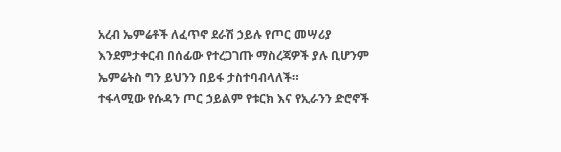አረብ ኤምሬቶች ለፈጥኖ ደራሽ ኃይሉ የጦር መሣሪያ እንደምታቀርብ በሰፊው የተረጋገጡ ማስረጃዎች ያሉ ቢሆንም ኤምሬትስ ግን ይህንን በይፋ ታስተባብላለች።
ተፋላሚው የሱዳን ጦር ኃይልም የቱርክ እና የኢራንን ድሮኖች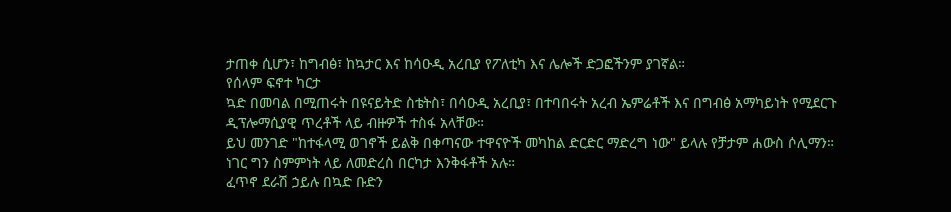ታጠቀ ሲሆን፣ ከግብፅ፣ ከኳታር እና ከሳዑዲ አረቢያ የፖለቲካ እና ሌሎች ድጋፎችንም ያገኛል።
የሰላም ፍኖተ ካርታ
ኳድ በመባል በሚጠሩት በዩናይትድ ስቴትስ፣ በሳዑዲ አረቢያ፣ በተባበሩት አረብ ኤምሬቶች እና በግብፅ አማካይነት የሚደርጉ ዲፕሎማሲያዊ ጥረቶች ላይ ብዙዎች ተስፋ አላቸው።
ይህ መንገድ "ከተፋላሚ ወገኖች ይልቅ በቀጣናው ተዋናዮች መካከል ድርድር ማድረግ ነው" ይላሉ የቻታም ሐውስ ሶሊማን። ነገር ግን ስምምነት ላይ ለመድረስ በርካታ እንቅፋቶች አሉ።
ፈጥኖ ደራሽ ኃይሉ በኳድ ቡድን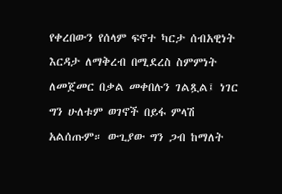የቀረበውን የሰላም ፍኖተ ካርታ ሰብአዊነት እርዳታ ለማቅረብ በሚደረስ ስምምነት ለመጀመር በቃል መቀበሉን ገልጿል፤ ነገር ግን ሁለቱም ወገኖች በይፋ ምላሽ አልሰጡም። ውጊያው ግን ጋብ ከማለት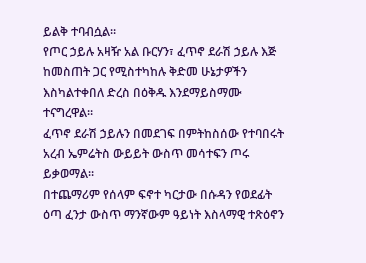ይልቅ ተባብሷል።
የጦር ኃይሉ አዛዥ አል ቡርሃን፣ ፈጥኖ ደራሽ ኃይሉ እጅ ከመስጠት ጋር የሚስተካከሉ ቅድመ ሁኔታዎችን እስካልተቀበለ ድረስ በዕቅዱ እንደማይስማሙ ተናግረዋል።
ፈጥኖ ደራሽ ኃይሉን በመደገፍ በምትከስሰው የተባበሩት አረብ ኤምሬትስ ውይይት ውስጥ መሳተፍን ጦሩ ይቃወማል።
በተጨማሪም የሰላም ፍኖተ ካርታው በሱዳን የወደፊት ዕጣ ፈንታ ውስጥ ማንኛውም ዓይነት እስላማዊ ተጽዕኖን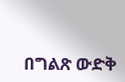በግልጽ ውድቅ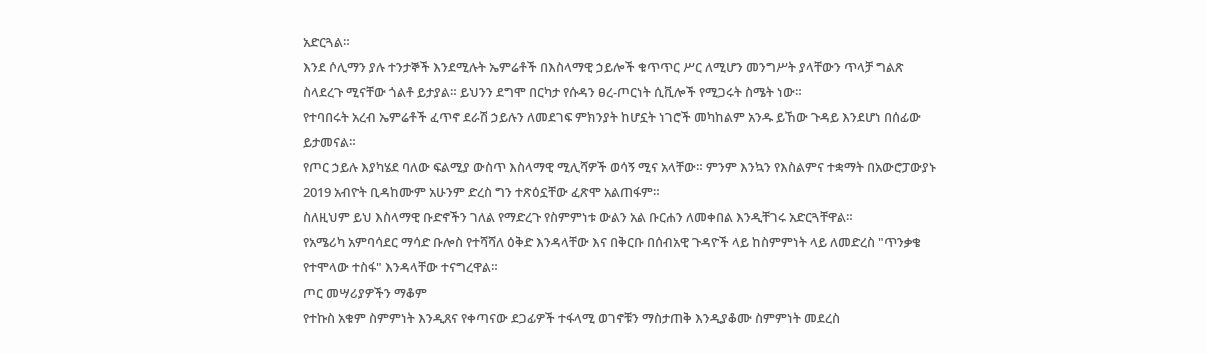አድርጓል።
እንደ ሶሊማን ያሉ ተንታኞች እንደሚሉት ኤምሬቶች በእስላማዊ ኃይሎች ቁጥጥር ሥር ለሚሆን መንግሥት ያላቸውን ጥላቻ ግልጽ ስላደረጉ ሚናቸው ጎልቶ ይታያል። ይህንን ደግሞ በርካታ የሱዳን ፀረ-ጦርነት ሲቪሎች የሚጋሩት ስሜት ነው።
የተባበሩት አረብ ኤምሬቶች ፈጥኖ ደራሽ ኃይሉን ለመደገፍ ምክንያት ከሆኗት ነገሮች መካከልም አንዱ ይኸው ጉዳይ እንደሆነ በሰፊው ይታመናል።
የጦር ኃይሉ እያካሄደ ባለው ፍልሚያ ውስጥ እስላማዊ ሚሊሻዎች ወሳኝ ሚና አላቸው። ምንም እንኳን የእስልምና ተቋማት በአውሮፓውያኑ 2019 አብዮት ቢዳከሙም አሁንም ድረስ ግን ተጽዕኗቸው ፈጽሞ አልጠፋም።
ስለዚህም ይህ እስላማዊ ቡድኖችን ገለል የማድረጉ የስምምነቱ ውልን አል ቡርሐን ለመቀበል እንዲቸገሩ አድርጓቸዋል።
የአሜሪካ አምባሳደር ማሳድ ቡሎስ የተሻሻለ ዕቅድ እንዳላቸው እና በቅርቡ በሰብአዊ ጉዳዮች ላይ ከስምምነት ላይ ለመድረስ "ጥንቃቄ የተሞላው ተስፋ" እንዳላቸው ተናግረዋል።
ጦር መሣሪያዎችን ማቆም
የተኩስ አቁም ስምምነት እንዲጸና የቀጣናው ደጋፊዎች ተፋላሚ ወገኖቹን ማስታጠቅ እንዲያቆሙ ስምምነት መደረስ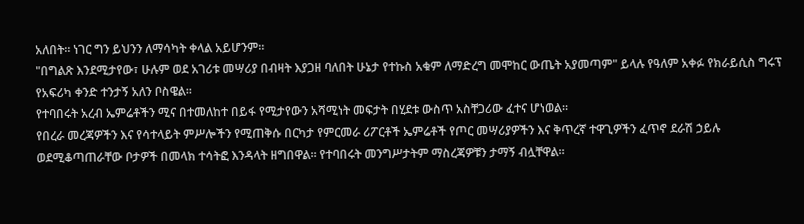አለበት። ነገር ግን ይህንን ለማሳካት ቀላል አይሆንም።
"በግልጽ እንደሚታየው፣ ሁሉም ወደ አገሪቱ መሣሪያ በብዛት እያጋዘ ባለበት ሁኔታ የተኩስ አቁም ለማድረግ መሞከር ውጤት አያመጣም" ይላሉ የዓለም አቀፉ የክራይሲስ ግሩፕ የአፍሪካ ቀንድ ተንታኝ አለን ቦስዌል።
የተባበሩት አረብ ኤምሬቶችን ሚና በተመለከተ በይፋ የሚታየውን አሻሚነት መፍታት በሂደቱ ውስጥ አስቸጋሪው ፈተና ሆነወል።
የበረራ መረጃዎችን እና የሳተላይት ምሥሎችን የሚጠቅሱ በርካታ የምርመራ ሪፖርቶች ኤምሬቶች የጦር መሣሪያዎችን እና ቅጥረኛ ተዋጊዎችን ፈጥኖ ደራሽ ኃይሉ ወደሚቆጣጠራቸው ቦታዎች በመላክ ተሳትፎ እንዳላት ዘግበዋል። የተባበሩት መንግሥታትም ማስረጃዎቹን ታማኝ ብሏቸዋል።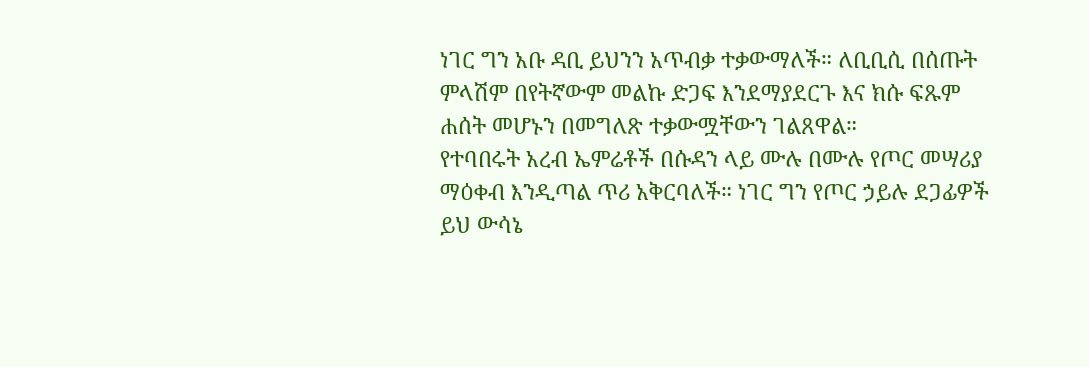ነገር ግን አቡ ዳቢ ይህንን አጥብቃ ተቃውማለች። ለቢቢሲ በሰጡት ምላሽም በየትኛውም መልኩ ድጋፍ እንደማያደርጉ እና ክሱ ፍጹም ሐሰት መሆኑን በመግለጽ ተቃውሟቸውን ገልጸዋል።
የተባበሩት አረብ ኤምሬቶች በሱዳን ላይ ሙሉ በሙሉ የጦር መሣሪያ ማዕቀብ እንዲጣል ጥሪ አቅርባለች። ነገር ግን የጦር ኃይሉ ደጋፊዎች ይህ ውሳኔ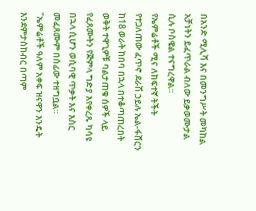በአንድ ሚሊሻ እና በመንግሥት መካከል አቻነትን ይፈጥራል ብለው ይቃወሙታል ሲሉ ቦስዌል ተናግረዋል።
የኤምሬቶች ሚና ለከፍተኛ ትችት የተጋለጠው ፈጥኖ ደራሽ ኃይሉ ኤል-ፋሸርን ከ18 ወራት ከበባ በኋላ በተቆጣጠረበት ወቅት ተዋጊዎቹ ባልታጠቁ ሰዎች ላይ የፈጸሙትን የጅምላ ግድያ እየቀረጹ ካሳዩ በኋላ ሲሆን ወሲባዊ ጥቃት እና እስር መፈጸሙም በሰፊው ተዘግቧል።
"ኤምሬቶች ዓለም አቀፍ ዝናዋን እንዴት እንደምታስከብር በጣም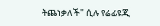ትጨነቃለች" ሲሉ የሬፊዩጂ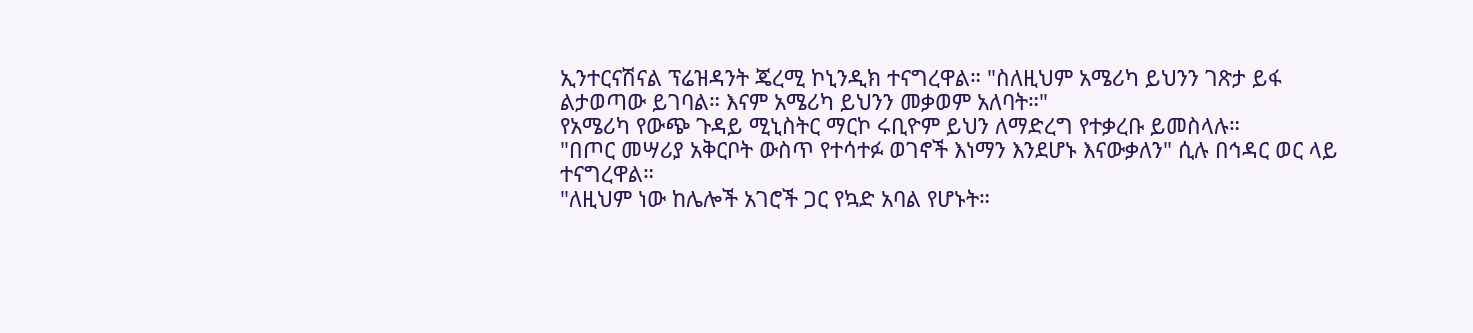ኢንተርናሽናል ፕሬዝዳንት ጄረሚ ኮኒንዲክ ተናግረዋል። "ስለዚህም አሜሪካ ይህንን ገጽታ ይፋ ልታወጣው ይገባል። እናም አሜሪካ ይህንን መቃወም አለባት።"
የአሜሪካ የውጭ ጉዳይ ሚኒስትር ማርኮ ሩቢዮም ይህን ለማድረግ የተቃረቡ ይመስላሉ።
"በጦር መሣሪያ አቅርቦት ውስጥ የተሳተፉ ወገኖች እነማን እንደሆኑ እናውቃለን" ሲሉ በኅዳር ወር ላይ ተናግረዋል።
"ለዚህም ነው ከሌሎች አገሮች ጋር የኳድ አባል የሆኑት።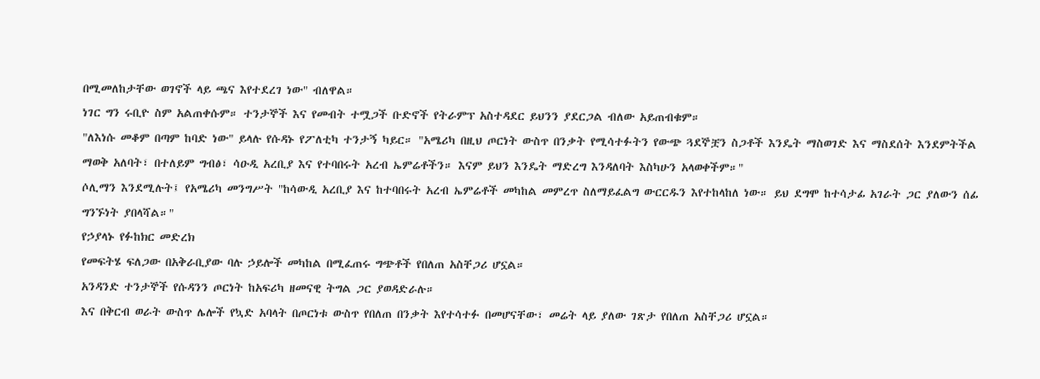በሚመለከታቸው ወገኖች ላይ ጫና እየተደረገ ነው" ብለዋል።
ነገር ግን ሩቢዮ ስም አልጠቀሱም። ተንታኞች እና የመብት ተሟጋች ቡድኖች የትራምፕ አስተዳደር ይህንን ያደርጋል ብለው አይጠብቁም።
"ለእነሱ መቆም በጣም ከባድ ነው" ይላሉ የሱዳኑ የፖለቲካ ተንታኝ ካይር። "አሜሪካ በዚህ ጦርነት ውስጥ በንቃት የሚሳተፉትን የውጭ ጓደኞቿን ስጋቶች እንዴት ማስወገድ እና ማስደሰት እንደምትችል ማወቅ አለባት፣ በተለይም ግብፅ፣ ሳዑዲ አረቢያ እና የተባበሩት አረብ ኤምሬቶችን። እናም ይህን እንዴት ማድረግ እንዳለባት እስካሁን አላወቀችም።"
ሶሊማን እንደሚሉት፤ የአሜሪካ መንግሥት "ከሳውዲ አረቢያ እና ከተባበሩት አረብ ኤምሬቶች መካከል መምረጥ ስለማይፈልግ ውርርዱን እየተከላከለ ነው። ይህ ደግሞ ከተሳታፊ አገራት ጋር ያለውን ሰፊ ግንኙነት ያበላሻል።"
የኃያላኑ የፉከክር መድረክ
የመፍትሄ ፍለጋው በአቅራቢያው ባሉ ኃይሎች መካከል በሚፈጠሩ ግጭቶች የበለጠ አስቸጋሪ ሆኗል።
አንዳንድ ተንታኞች የሱዳንን ጦርነት ከአፍሪካ ዘመናዊ ትግል ጋር ያወዳድራሉ።
እና በቅርብ ወራት ውስጥ ሌሎች የኳድ አባላት በጦርነቱ ውስጥ የበለጠ በንቃት እየተሳተፉ በመሆናቸው፣ መሬት ላይ ያለው ገጽታ የበለጠ አስቸጋሪ ሆኗል።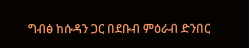ግብፅ ከሱዳን ጋር በደቡብ ምዕራብ ድንበር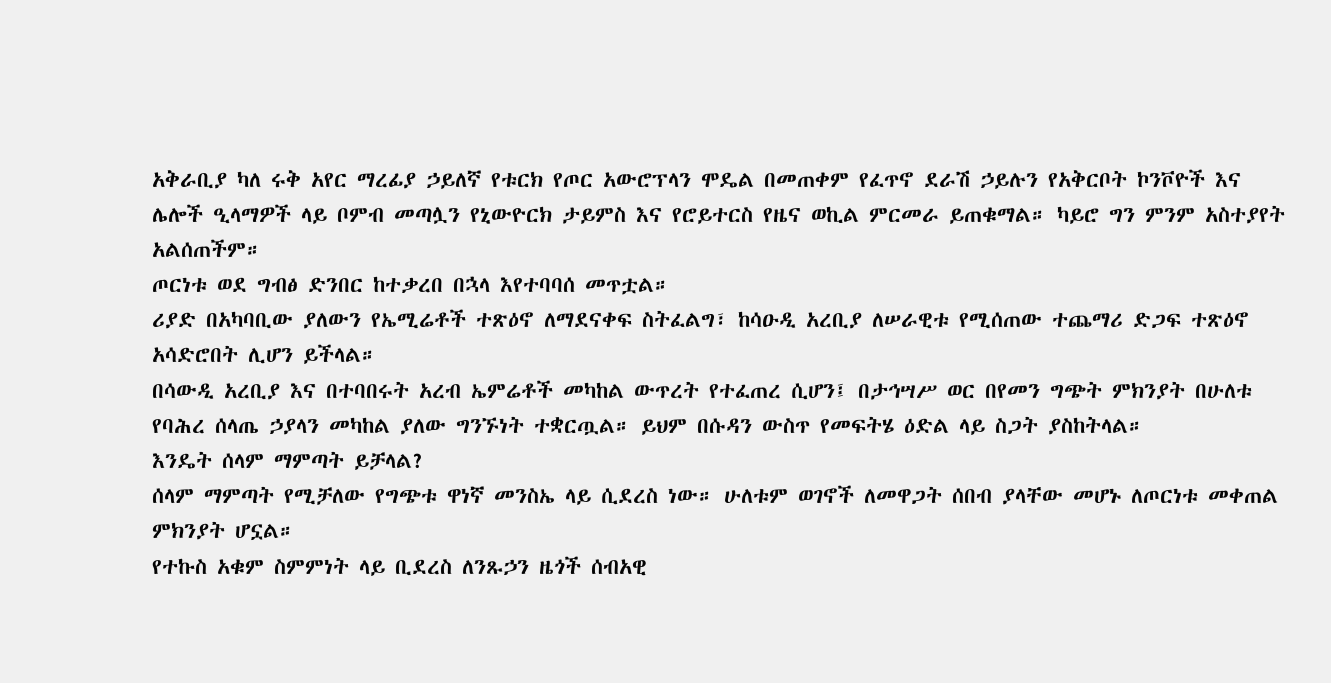አቅራቢያ ካለ ሩቅ አየር ማረፊያ ኃይለኛ የቱርክ የጦር አውሮፕላን ሞዴል በመጠቀም የፈጥኖ ደራሽ ኃይሉን የአቅርቦት ኮንቮዮች እና ሌሎች ዒላማዎች ላይ ቦምብ መጣሏን የኒውዮርክ ታይምስ እና የሮይተርስ የዜና ወኪል ምርመራ ይጠቁማል። ካይሮ ግን ምንም አስተያየት አልሰጠችም።
ጦርነቱ ወደ ግብፅ ድንበር ከተቃረበ በኋላ እየተባባሰ መጥቷል።
ሪያድ በአካባቢው ያለውን የኤሚሬቶች ተጽዕኖ ለማደናቀፍ ስትፈልግ፣ ከሳዑዲ አረቢያ ለሠራዊቱ የሚሰጠው ተጨማሪ ድጋፍ ተጽዕኖ አሳድሮበት ሊሆን ይችላል።
በሳውዲ አረቢያ እና በተባበሩት አረብ ኤምሬቶች መካከል ውጥረት የተፈጠረ ሲሆን፤ በታኅሣሥ ወር በየመን ግጭት ምክንያት በሁለቱ የባሕረ ሰላጤ ኃያላን መካከል ያለው ግንኙነት ተቋርጧል። ይህም በሱዳን ውስጥ የመፍትሄ ዕድል ላይ ስጋት ያስከትላል።
እንዴት ሰላም ማምጣት ይቻላል?
ሰላም ማምጣት የሚቻለው የግጭቱ ዋነኛ መንስኤ ላይ ሲደረስ ነው። ሁለቱም ወገኖች ለመዋጋት ሰበብ ያላቸው መሆኑ ለጦርነቱ መቀጠል ምክንያት ሆኗል።
የተኩስ አቁም ስምምነት ላይ ቢደረስ ለንጹኃን ዜጎች ሰብአዊ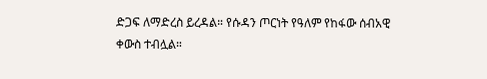ድጋፍ ለማድረስ ይረዳል። የሱዳን ጦርነት የዓለም የከፋው ሰብአዊ ቀውስ ተብሏል።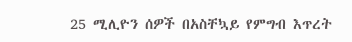25 ሚሊዮን ሰዎች በአስቸኳይ የምግብ እጥረት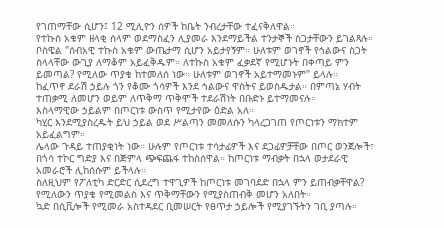የገጠማቸው ሲሆን፤ 12 ሚሊዮን ሰዎች ከቤት ንብረታቸው ተፈናቅለዋል።
የተኩስ አቁም ዘላቂ ሰላም ወደማስፈን ሊያመራ እንደማይችል ተንታኞች ስጋታቸውን ይገልጻሉ።
ቦስዌል "ሰብአዊ ተኩስ አቁም ውጤታማ ሲሆን አይታየኝም። ሁለቱም ወገኖች የኅልውና ስጋት ስላላቸው ውጊያ ለማቆም አይፈቅዱም። ለተኩስ አቁም ፈቃደኛ የሚሆኑት በቀጣይ ምን ይመጣል? የሚለው ጥያቄ ከተመለሰ ነው። ሁለቱም ወገኖች አይተማመኑም" ይላሉ።
ከፈጥኖ ደራሽ ኃይሉ ጎን የቆሙ ጎሳዎች እንደ ኅልውና ዋስትና ይወስዱታል። በምጣኔ ሃብት ተጠቃሚ ለመሆን ወይም ለጥቅማ ጥቅሞች ተደራሽነት በቡድኑ ይተማመናሉ።
እስላማዊው ኃይልም በጦርነቱ ውስጥ የሚታየው ዕድል አለ።
ካሂር እንደሚያስረዱት ይህ ኃይል ወደ ሥልጣን መመለሱን ካላረጋገጠ የጦርነቱን ማክተም አይፈልግም።
ሌላው ጉዳይ ተጠያቂነት ነው። ሁሉም የጦርነቱ ተሳታፊዎች እና ደጋፊዎቻቸው በጦር ወንጀሎች፣ በጎሳ ተኮር ግድያ እና በጅምላ ጭፍጨፋ ተከስሰዋል። ከጦርነቱ ማብቃት በኋላ ወታደራዊ አመራሮች ሊከሰሱም ይችላሉ።
ስለዚህም የፖለቲካ ድርድር ሲደረግ ተዋጊዎች ከጦርነቱ መገባደድ በኋላ ምን ይጠብቃቸዋል? የሚለውን ጥያቄ የሚመልስ እና ጥቅማቸውን የሚያስጠብቅ መሆን አለበት።
ኳድ በሲቪሎች የሚመራ አስተዳደር ቢመሠርት የፀጥታ ኃይሎች የሚያገኙትን ገቢ ያጣሉ።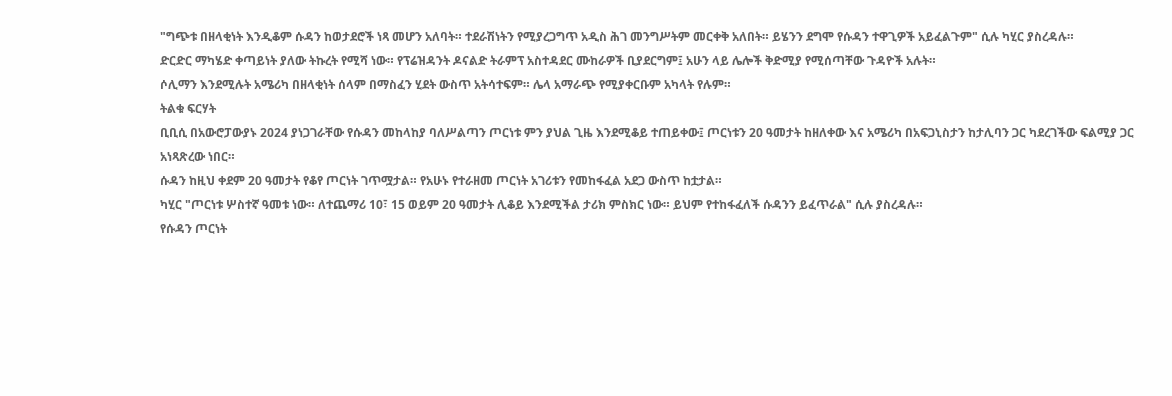"ግጭቱ በዘላቂነት እንዲቆም ሱዳን ከወታደሮች ነጻ መሆን አለባት። ተደራሽነትን የሚያረጋግጥ አዲስ ሕገ መንግሥትም መርቀቅ አለበት። ይሄንን ደግሞ የሱዳን ተዋጊዎች አይፈልጉም" ሲሉ ካሂር ያስረዳሉ።
ድርድር ማካሄድ ቀጣይነት ያለው ትኩረት የሚሻ ነው። የፕሬዝዳንት ዶናልድ ትራምፕ አስተዳደር ሙከራዎች ቢያደርግም፤ አሁን ላይ ሌሎች ቅድሚያ የሚሰጣቸው ጉዳዮች አሉት።
ሶሊማን እንደሚሉት አሜሪካ በዘላቂነት ሰላም በማስፈን ሂደት ውስጥ አትሳተፍም። ሌላ አማራጭ የሚያቀርቡም አካላት የሉም።
ትልቁ ፍርሃት
ቢቢሲ በአውሮፓውያኑ 2024 ያነጋገራቸው የሱዳን መከላከያ ባለሥልጣን ጦርነቱ ምን ያህል ጊዜ እንደሚቆይ ተጠይቀው፤ ጦርነቱን 20 ዓመታት ከዘለቀው እና አሜሪካ በአፍጋኒስታን ከታሊባን ጋር ካደረገችው ፍልሚያ ጋር አነጻጽረው ነበር።
ሱዳን ከዚህ ቀደም 20 ዓመታት የቆየ ጦርነት ገጥሟታል። የአሁኑ የተራዘመ ጦርነት አገሪቱን የመከፋፈል አደጋ ውስጥ ከቷታል።
ካሂር "ጦርነቱ ሦስተኛ ዓመቱ ነው። ለተጨማሪ 10፣ 15 ወይም 20 ዓመታት ሊቆይ እንደሚችል ታሪክ ምስክር ነው። ይህም የተከፋፈለች ሱዳንን ይፈጥራል" ሲሉ ያስረዳሉ።
የሱዳን ጦርነት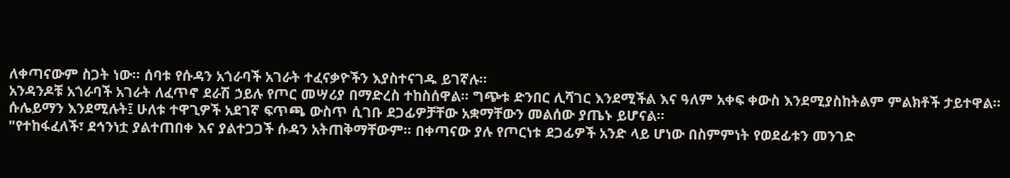ለቀጣናውም ስጋት ነው። ሰባቱ የሱዳን አጎራባች አገራት ተፈናቃዮችን እያስተናገዱ ይገኛሉ።
አንዳንዶቹ አጎራባች አገራት ለፈጥኖ ደራሽ ኃይሉ የጦር መሣሪያ በማድረስ ተከስሰዋል። ግጭቱ ድንበር ሊሻገር እንደሚችል እና ዓለም አቀፍ ቀውስ እንደሚያስከትልም ምልክቶች ታይተዋል።
ሱሌይማን እንደሚሉት፤ ሁለቱ ተዋጊዎች አደገኛ ፍጥጫ ውስጥ ሲገቡ ደጋፊዎቻቸው አቋማቸውን መልሰው ያጤኑ ይሆናል።
"የተከፋፈለች፣ ደኅንነቷ ያልተጠበቀ እና ያልተጋጋች ሱዳን አትጠቅማቸውም። በቀጣናው ያሉ የጦርነቱ ደጋፊዎች አንድ ላይ ሆነው በስምምነት የወደፊቱን መንገድ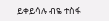ይቀይሳሉ ብዬ ተስፋ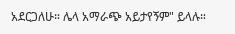አደርጋለሁ። ሌላ አማራጭ አይታየኝም" ይላሉ።